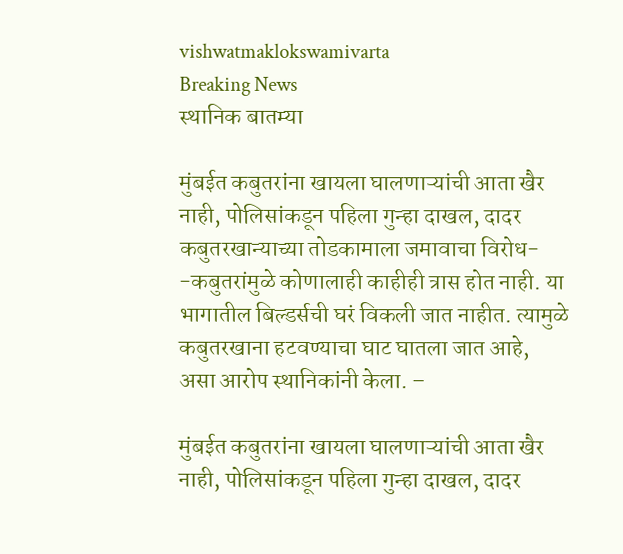vishwatmaklokswamivarta
Breaking News
स्थानिक बातम्या

मुंबईत कबुतरांना खायला घालणाऱ्यांची आता खैर नाही, पोलिसांकडून पहिला गुन्हा दाखल, दादर कबुतरखान्याच्या तोडकामाला जमावाचा विरोध- -कबुतरांमुळे कोणालाही काहीही त्रास होत नाही. या भागातील बिल्डर्सची घरं विकली जात नाहीत. त्यामुळे कबुतरखाना हटवण्याचा घाट घातला जात आहे, असा आरोप स्थानिकांनी केला. –

मुंबईत कबुतरांना खायला घालणाऱ्यांची आता खैर नाही, पोलिसांकडून पहिला गुन्हा दाखल, दादर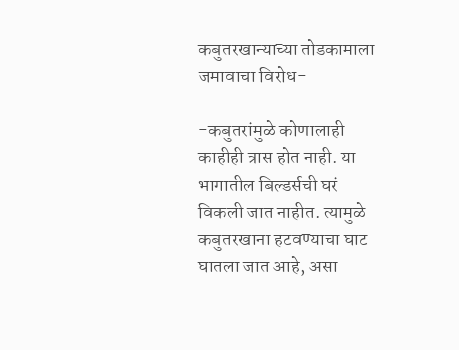कबुतरखान्याच्या तोडकामाला जमावाचा विरोध-

-कबुतरांमुळे कोणालाही काहीही त्रास होत नाही. या भागातील बिल्डर्सची घरं विकली जात नाहीत. त्यामुळे कबुतरखाना हटवण्याचा घाट घातला जात आहे, असा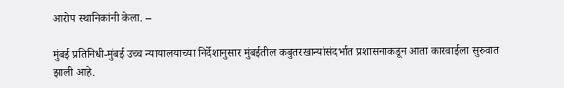आरोप स्थानिकांनी केला. –

मुंबई प्रतिनिधी-मुंबई उच्च न्यायालयाच्या निर्देशानुसार मुंबईतील कबुतरखान्यांसंदर्भात प्रशासनाकडून आता कारवाईला सुरुवात झाली आहे.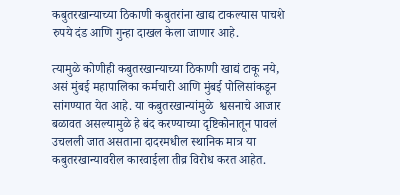कबुतरखान्याच्या ठिकाणी कबुतरांना खाद्य टाकल्यास पाचशे रुपये दंड आणि गुन्हा दाखल केला जाणार आहे.

त्यामुळे कोणीही कबुतरखान्याच्या ठिकाणी खाद्यं टाकू नये, असं मुंबई महापालिका कर्मचारी आणि मुंबई पोलिसांकडून सांगण्यात येत आहे. या कबुतरखान्यांमुळे  श्वसनाचे आजार बळावत असल्यामुळे हे बंद करण्याच्या दृष्टिकोनातून पावलं उचलली जात असताना दादरमधील स्थानिक मात्र या कबुतरखान्यावरील कारवाईला तीव्र विरोध करत आहेत.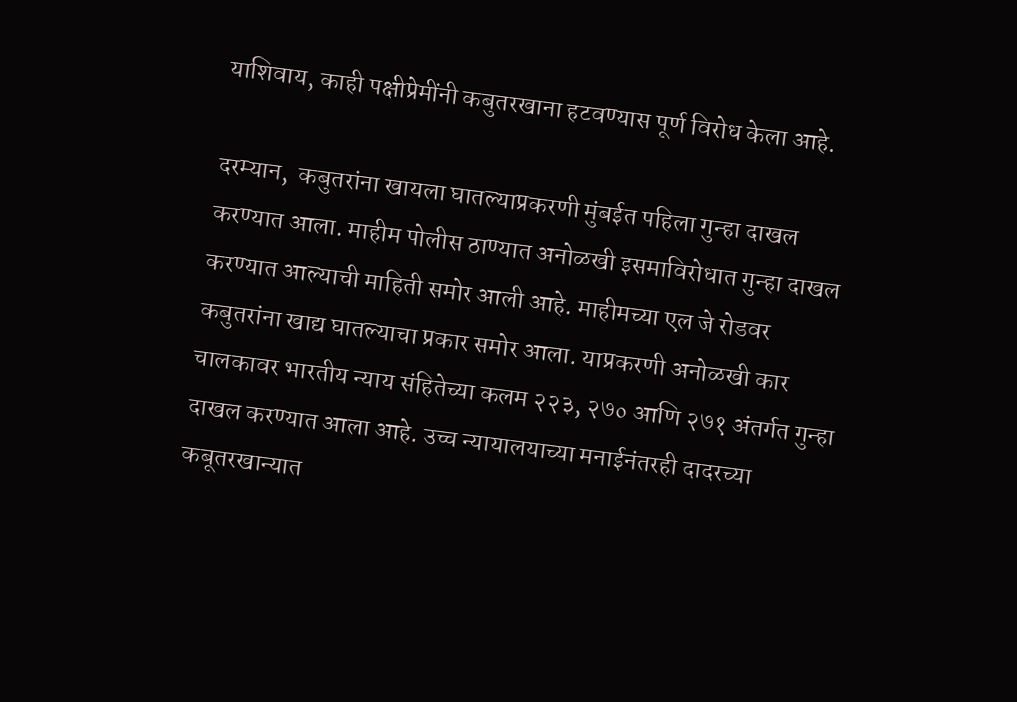याशिवाय, काही पक्षीप्रेमींनी कबुतरखाना हटवण्यास पूर्ण विरोध केला आहे.

दरम्यान,  कबुतरांना खायला घातल्याप्रकरणी मुंबईत पहिला गुन्हा दाखल करण्यात आला. माहीम पोलीस ठाण्यात अनोळखी इसमाविरोधात गुन्हा दाखल करण्यात आल्याची माहिती समोर आली आहे. माहीमच्या एल जे रोडवर कबुतरांना खाद्य घातल्याचा प्रकार समोर आला. याप्रकरणी अनोळखी कार चालकावर भारतीय न्याय संहितेच्या कलम २२३, २७० आणि २७१ अंतर्गत गुन्हा दाखल करण्यात आला आहे. उच्च न्यायालयाच्या मनाईनंतरही दादरच्या कबूतरखान्यात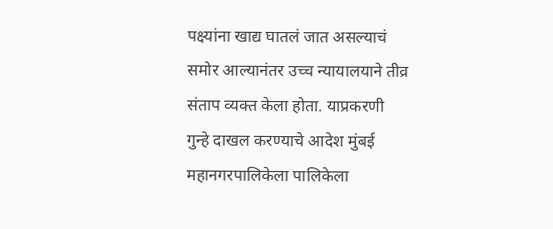पक्ष्यांना खाद्य घातलं जात असल्याचं समोर आल्यानंतर उच्च न्यायालयाने तीव्र संताप व्यक्त केला होता. याप्रकरणी गुन्हे दाखल करण्याचे आदेश मुंबई महानगरपालिकेला पालिकेला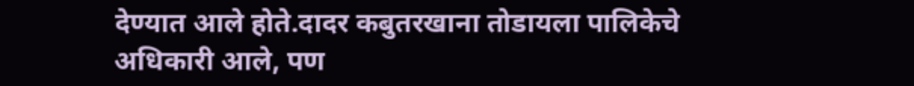देण्यात आले होते.दादर कबुतरखाना तोडायला पालिकेचे अधिकारी आले, पण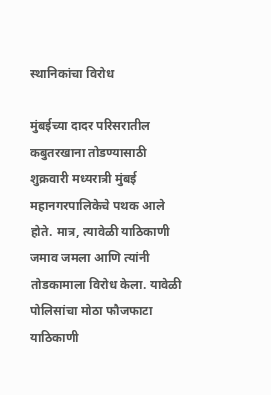स्थानिकांचा विरोध

मुंबईच्या दादर परिसरातील कबुतरखाना तोडण्यासाठी शुक्रवारी मध्यरात्री मुंबई महानगरपालिकेचे पथक आले होते. मात्र, त्यावेळी याठिकाणी जमाव जमला आणि त्यांनी तोडकामाला विरोध केला. यावेळी पोलिसांचा मोठा फौजफाटा याठिकाणी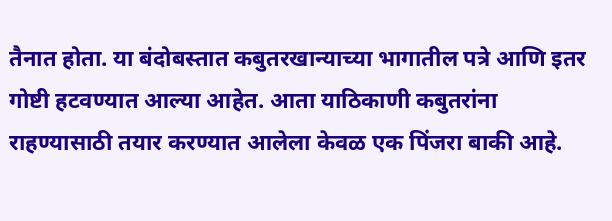तैनात होता. या बंदोबस्तात कबुतरखान्याच्या भागातील पत्रे आणि इतर गोष्टी हटवण्यात आल्या आहेत. आता याठिकाणी कबुतरांना राहण्यासाठी तयार करण्यात आलेला केवळ एक पिंजरा बाकी आहे.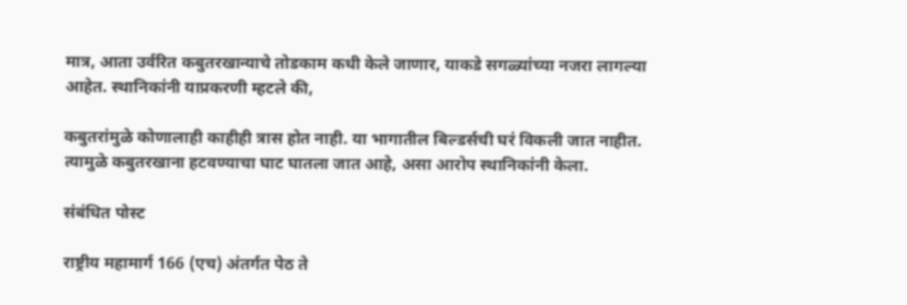मात्र, आता उर्वरित कबुतरखान्याचे तोडकाम कधी केले जाणार, याकडे सगळ्यांच्या नजरा लागल्या आहेत. स्थानिकांनी याप्रकरणी म्हटले की,

कबुतरांमुळे कोणालाही काहीही त्रास होत नाही. या भागातील बिल्डर्सची घरं विकली जात नाहीत. त्यामुळे कबुतरखाना हटवण्याचा घाट घातला जात आहे, असा आरोप स्थानिकांनी केला.

संबंधित पोस्ट

राष्ट्रीय महामार्ग 166 (एच) अंतर्गत पेठ ते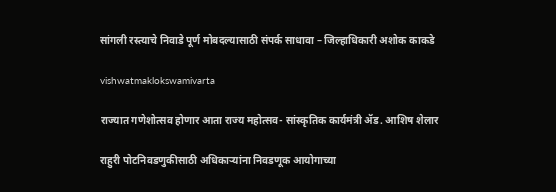सांगली रस्त्याचे निवाडे पूर्ण मोबदल्यासाठी संपर्क साधावा – जिल्हाधिकारी अशोक काकडे

vishwatmaklokswamivarta

राज्यात गणेशोत्सव होणार आता राज्य महोत्सव- सांस्कृतिक कार्यमंत्री ॲड. आशिष शेलार

राहुरी पोटनिवडणुकीसाठी अधिकाऱ्यांना निवडणूक आयोगाच्या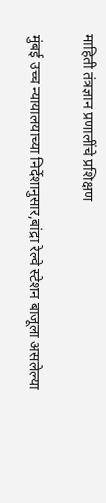माहिती तंत्रज्ञान प्रणालींचे प्रशिक्षण

मुंबई उच्च न्यायालयाच्या निर्देशानुसार,बांद्रा रेल्वे स्टेशन बाजूला असलेल्या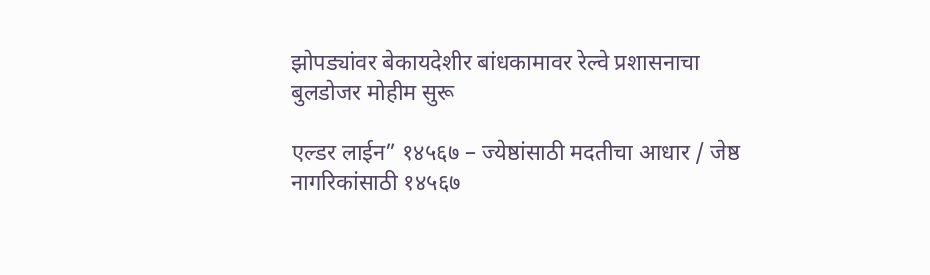झोपड्यांवर बेकायदेशीर बांधकामावर रेल्वे प्रशासनाचा बुलडोजर मोहीम सुरू

एल्डर लाईन” १४५६७ – ज्येष्ठांसाठी मदतीचा आधार / जेष्ठ नागरिकांसाठी १४५६७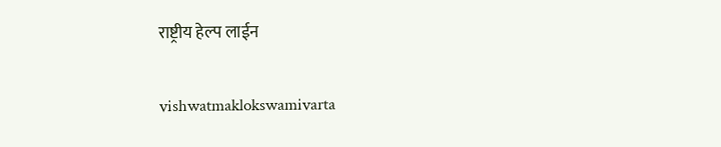राष्ट्रीय हेल्प लाईन

vishwatmaklokswamivarta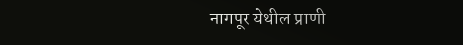नागपूर येथील प्राणी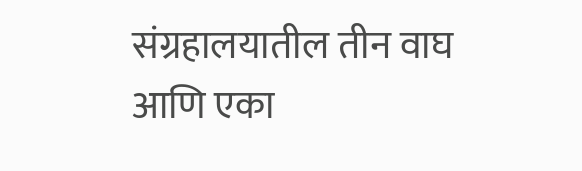संग्रहालयातील तीन वाघ आणि एका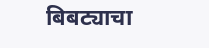बिबट्याचा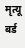मृत्यू बर्ड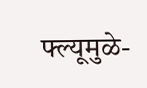फ्ल्यूमुळे-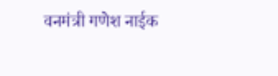वनमंत्री गणेश नाईक